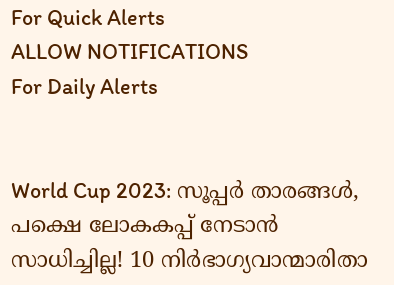For Quick Alerts
ALLOW NOTIFICATIONS
For Daily Alerts


World Cup 2023: സൂപ്പര്‍ താരങ്ങള്‍, പക്ഷെ ലോകകപ്പ് നേടാന്‍ സാധിച്ചില്ല! 10 നിര്‍ഭാഗ്യവാന്മാരിതാ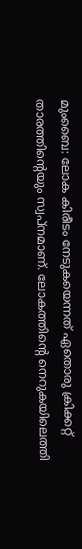മുംബൈ: ലോക കിരീടം നേടുകയെന്നത് ഏതൊരു ക്രിക്കറ്റ് താരത്തിന്റെയും സ്വപ്‌നമാണ്. ലോകത്തിന്റെ നെറുകയിലെത്തി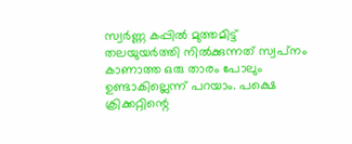സ്വര്‍ണ്ണ കപ്പില്‍ മുത്തമിട്ട് തലയുയര്‍ത്തി നില്‍ക്കുന്നത് സ്വപ്‌നം കാണാത്ത ഒരു താരം പോലും ഉണ്ടാകില്ലെന്ന് പറയാം. പക്ഷെ ക്രിക്കറ്റിന്റെ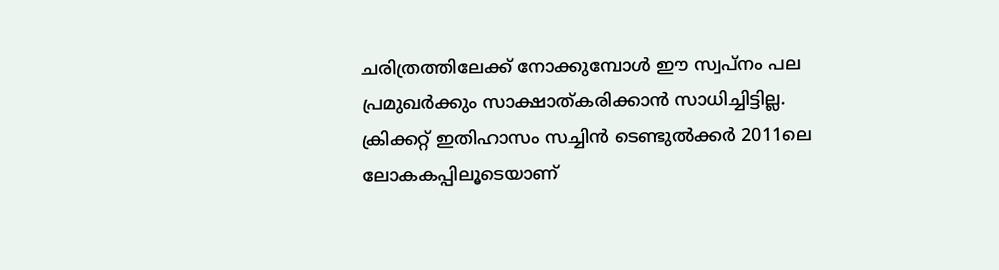ചരിത്രത്തിലേക്ക് നോക്കുമ്പോള്‍ ഈ സ്വപ്‌നം പല പ്രമുഖര്‍ക്കും സാക്ഷാത്കരിക്കാന്‍ സാധിച്ചിട്ടില്ല. ക്രിക്കറ്റ് ഇതിഹാസം സച്ചിന്‍ ടെണ്ടുല്‍ക്കര്‍ 2011ലെ ലോകകപ്പിലൂടെയാണ്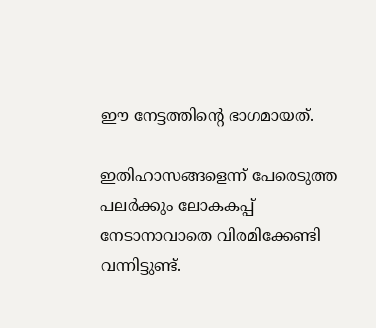ഈ നേട്ടത്തിന്റെ ഭാഗമായത്.

ഇതിഹാസങ്ങളെന്ന് പേരെടുത്ത പലര്‍ക്കും ലോകകപ്പ് നേടാനാവാതെ വിരമിക്കേണ്ടി വന്നിട്ടുണ്ട്.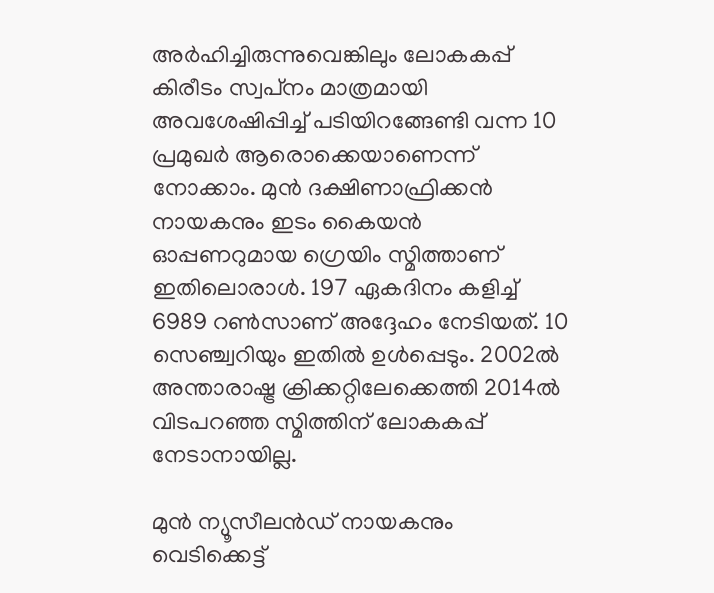അര്‍ഹിച്ചിരുന്നുവെങ്കിലും ലോകകപ്പ് കിരീടം സ്വപ്‌നം മാത്രമായി അവശേഷിപ്പിച്ച് പടിയിറങ്ങേണ്ടി വന്ന 10 പ്രമുഖര്‍ ആരൊക്കെയാണെന്ന് നോക്കാം. മുന്‍ ദക്ഷിണാഫ്രിക്കന്‍ നായകനും ഇടം കൈയന്‍ ഓപ്പണറുമായ ഗ്രെയിം സ്മിത്താണ് ഇതിലൊരാള്‍. 197 ഏകദിനം കളിച്ച് 6989 റണ്‍സാണ് അദ്ദേഹം നേടിയത്. 10 സെഞ്ച്വറിയും ഇതില്‍ ഉള്‍പ്പെടും. 2002ല്‍ അന്താരാഷ്ട്ര ക്രിക്കറ്റിലേക്കെത്തി 2014ല്‍ വിടപറഞ്ഞ സ്മിത്തിന് ലോകകപ്പ് നേടാനായില്ല.

മുന്‍ ന്യൂസീലന്‍ഡ് നായകനും വെടിക്കെട്ട്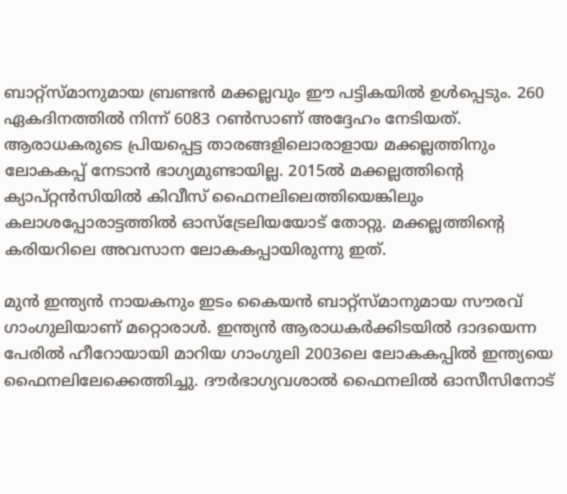ബാറ്റ്‌സ്മാനുമായ ബ്രണ്ടന്‍ മക്കല്ലവും ഈ പട്ടികയില്‍ ഉള്‍പ്പെടും. 260 ഏകദിനത്തില്‍ നിന്ന് 6083 റണ്‍സാണ് അദ്ദേഹം നേടിയത്. ആരാധകരുടെ പ്രിയപ്പെട്ട താരങ്ങളിലൊരാളായ മക്കല്ലത്തിനും ലോകകപ്പ് നേടാന്‍ ഭാഗ്യമുണ്ടായില്ല. 2015ല്‍ മക്കല്ലത്തിന്റെ ക്യാപ്റ്റന്‍സിയില്‍ കിവീസ് ഫൈനലിലെത്തിയെങ്കിലും കലാശപ്പോരാട്ടത്തില്‍ ഓസ്‌ട്രേലിയയോട് തോറ്റു. മക്കല്ലത്തിന്റെ കരിയറിലെ അവസാന ലോകകപ്പായിരുന്നു ഇത്.

മുന്‍ ഇന്ത്യന്‍ നായകനും ഇടം കൈയന്‍ ബാറ്റ്‌സ്മാനുമായ സൗരവ് ഗാംഗുലിയാണ് മറ്റൊരാള്‍. ഇന്ത്യന്‍ ആരാധകര്‍ക്കിടയില്‍ ദാദയെന്ന പേരില്‍ ഹീറോയായി മാറിയ ഗാംഗുലി 2003ലെ ലോകകപ്പില്‍ ഇന്ത്യയെ ഫൈനലിലേക്കെത്തിച്ചു. ദൗര്‍ഭാഗ്യവശാല്‍ ഫൈനലില്‍ ഓസീസിനോട്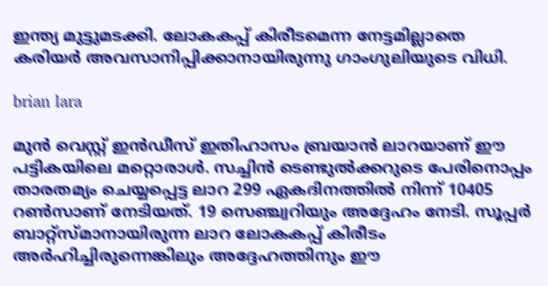ഇന്ത്യ മുട്ടുമടക്കി. ലോകകപ്പ് കിരീടമെന്ന നേട്ടമില്ലാതെ കരിയര്‍ അവസാനിപ്പിക്കാനായിരുന്നു ഗാംഗുലിയുടെ വിധി.

brian lara

മുന്‍ വെസ്റ്റ് ഇന്‍ഡീസ് ഇതിഹാസം ബ്രയാന്‍ ലാറയാണ് ഈ പട്ടികയിലെ മറ്റൊരാള്‍. സച്ചിന്‍ ടെണ്ടുല്‍ക്കറുടെ പേരിനൊപ്പം താരതമ്യം ചെയ്യപ്പെട്ട ലാറ 299 ഏകദിനത്തില്‍ നിന്ന് 10405 റണ്‍സാണ് നേടിയത്. 19 സെഞ്ച്വറിയും അദ്ദേഹം നേടി. സൂപ്പര്‍ ബാറ്റ്‌സ്മാനായിരുന്ന ലാറ ലോകകപ്പ് കിരീടം അര്‍ഹിച്ചിരുന്നെങ്കിലും അദ്ദേഹത്തിനും ഈ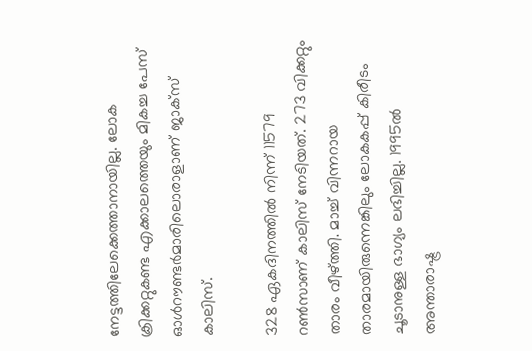നേട്ടത്തിലേക്കെത്താനായില്ല. ലോക ക്രിക്കറ്റുകണ്ട എക്കാലത്തെയും മികച്ച പേസ് ഓള്‍റൗണ്ടര്‍മാരിലൊരാളാണ് ജാക്‌സ് കാലിസ്.

328 ഏകദിനത്തില്‍ നിന്ന് 11579 റണ്‍സാണ് കാലിസ് നേടിയത്. 273 വിക്കറ്റും താരം വീഴ്ത്തി. മാച്ച് വിന്നറായ താരമായിരുന്നെങ്കിലും ലോകകപ്പ് കിരീടം ചൂടാനുള്ള ഭാഗ്യം ലഭിച്ചില്ല. 1995ല്‍ അന്താരാഷ്ട്ര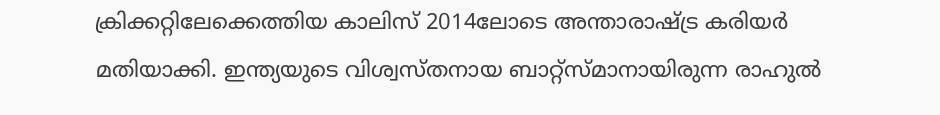ക്രിക്കറ്റിലേക്കെത്തിയ കാലിസ് 2014ലോടെ അന്താരാഷ്ട്ര കരിയര്‍ മതിയാക്കി. ഇന്ത്യയുടെ വിശ്വസ്തനായ ബാറ്റ്‌സ്മാനായിരുന്ന രാഹുല്‍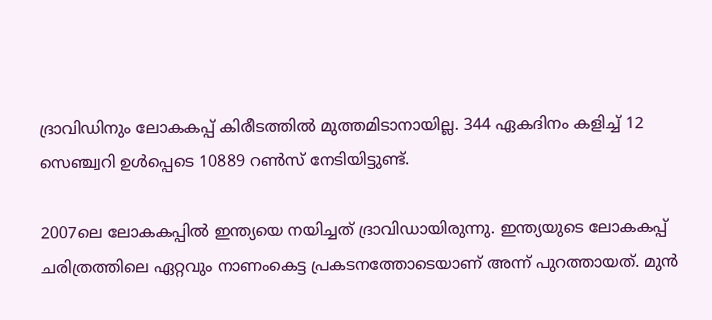ദ്രാവിഡിനും ലോകകപ്പ് കിരീടത്തില്‍ മുത്തമിടാനായില്ല. 344 ഏകദിനം കളിച്ച് 12 സെഞ്ച്വറി ഉള്‍പ്പെടെ 10889 റണ്‍സ് നേടിയിട്ടുണ്ട്.

2007ലെ ലോകകപ്പില്‍ ഇന്ത്യയെ നയിച്ചത് ദ്രാവിഡായിരുന്നു. ഇന്ത്യയുടെ ലോകകപ്പ് ചരിത്രത്തിലെ ഏറ്റവും നാണംകെട്ട പ്രകടനത്തോടെയാണ് അന്ന് പുറത്തായത്. മുന്‍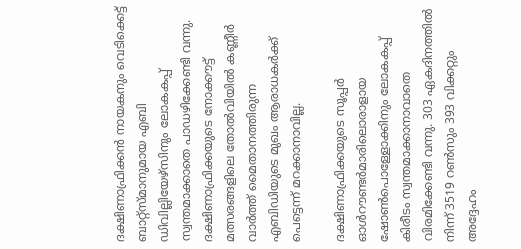ദക്ഷിണാഫ്രിക്കന്‍ നായകനും വെടിക്കെട്ട് ബാറ്റ്‌സ്മാനുമായ എബി ഡിവില്ലിയേഴ്‌സിനും ലോകകപ്പ് സ്വന്തമാക്കാതെ പാഡഴിക്കേണ്ടി വന്നു. ദക്ഷിണാഫ്രിക്കയുടെ നോക്കൗട്ട് മത്സരങ്ങളിലെ തോല്‍വിയില്‍ കണ്ണീര്‍ വാര്‍ത്ത് മൈതാനത്തിരുന്ന എബിഡിയുടെ മുഖം ആരാധകര്‍ക്ക് പെട്ടെന്ന് മറക്കാനാവില്ല.

ദക്ഷിണാഫ്രിക്കയുടെ സൂപ്പര്‍ ഓള്‍റൗണ്ടര്‍മാരിലൊരാളായ ഷോണ്‍പൊള്ളോക്കിനും ലോകകപ്പ് കിരീടം സ്വന്തമാക്കാനാവാതെ വിരമിക്കേണ്ടി വന്നു. 303 ഏകദിനത്തില്‍ നിന്ന് 3519 റണ്‍സും 393 വിക്കറ്റും അദ്ദേഹം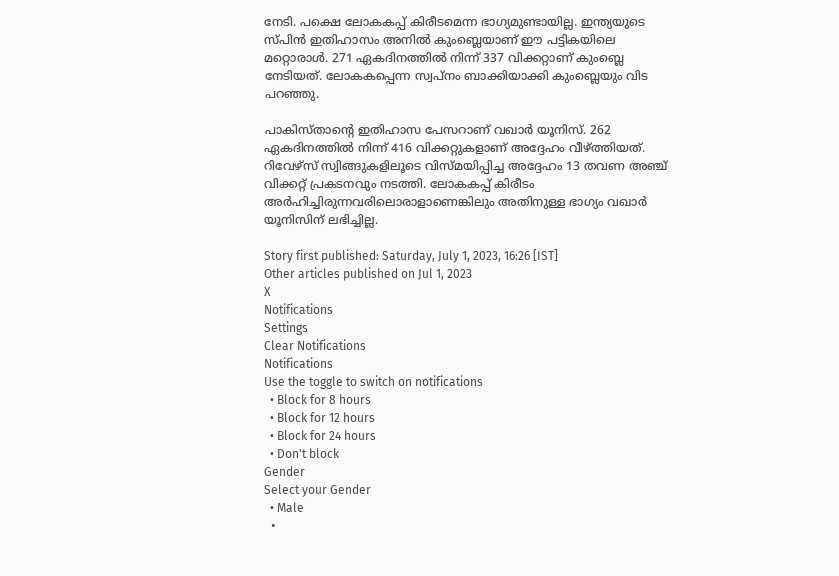നേടി. പക്ഷെ ലോകകപ്പ് കിരീടമെന്ന ഭാഗ്യമുണ്ടായില്ല. ഇന്ത്യയുടെ സ്പിന്‍ ഇതിഹാസം അനില്‍ കുംബ്ലെയാണ് ഈ പട്ടികയിലെ മറ്റൊരാള്‍. 271 ഏകദിനത്തില്‍ നിന്ന് 337 വിക്കറ്റാണ് കുംബ്ലെ നേടിയത്. ലോകകപ്പെന്ന സ്വപ്‌നം ബാക്കിയാക്കി കുംബ്ലെയും വിട പറഞ്ഞു.

പാകിസ്താന്റെ ഇതിഹാസ പേസറാണ് വഖാര്‍ യൂനിസ്. 262 ഏകദിനത്തില്‍ നിന്ന് 416 വിക്കറ്റുകളാണ് അദ്ദേഹം വീഴ്ത്തിയത്. റിവേഴ്‌സ് സ്വിങ്ങുകളിലൂടെ വിസ്മയിപ്പിച്ച അദ്ദേഹം 13 തവണ അഞ്ച് വിക്കറ്റ് പ്രകടനവും നടത്തി. ലോകകപ്പ് കിരീടം അര്‍ഹിച്ചിരുന്നവരിലൊരാളാണെങ്കിലും അതിനുള്ള ഭാഗ്യം വഖാര്‍ യൂനിസിന് ലഭിച്ചില്ല.

Story first published: Saturday, July 1, 2023, 16:26 [IST]
Other articles published on Jul 1, 2023
X
Notifications
Settings
Clear Notifications
Notifications
Use the toggle to switch on notifications
  • Block for 8 hours
  • Block for 12 hours
  • Block for 24 hours
  • Don't block
Gender
Select your Gender
  • Male
  •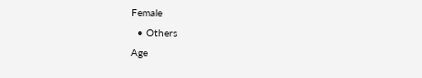Female
  • Others
Age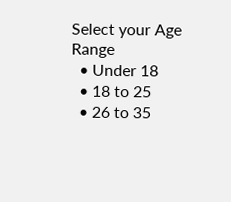Select your Age Range
  • Under 18
  • 18 to 25
  • 26 to 35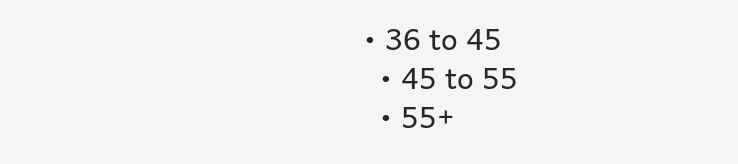• 36 to 45
  • 45 to 55
  • 55+